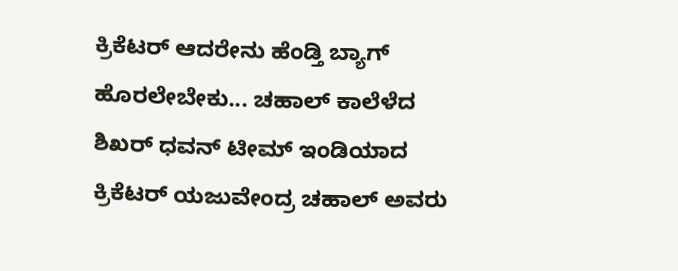ಕ್ರಿಕೆಟರ್ ಆದರೇನು ಹೆಂಡ್ತಿ ಬ್ಯಾಗ್ ಹೊರಲೇಬೇಕು... ಚಹಾಲ್ ಕಾಲೆಳೆದ ಶಿಖರ್ ಧವನ್ ಟೀಮ್ ಇಂಡಿಯಾದ ಕ್ರಿಕೆಟರ್ ಯಜುವೇಂದ್ರ ಚಹಾಲ್ ಅವರು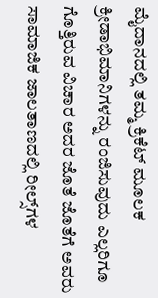ಮೈದಾನದಲ್ಲಿ ತಮ್ಮ ಕ್ರಿಕೆಟ್‌ ಮೂಲಕ ಕ್ರೀಡಾಭಿಮಾನಿಗಳನ್ನು ರಂಜಿಸುವುದು ಎಲ್ಲರಿಗೂ ಗೊತ್ತಿರುವ ವಿಚಾರ ಅದರ ಜೊತೆ ಜೊತೆಗೆ ಅವರು ಸಾಮಾಜಿಕ ಜಾಲತಾಣದಲ್ಲಿ ರೀಲ್ಸ್‌ಗಳ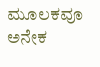ಮೂಲಕವೂ ಅನೇಕ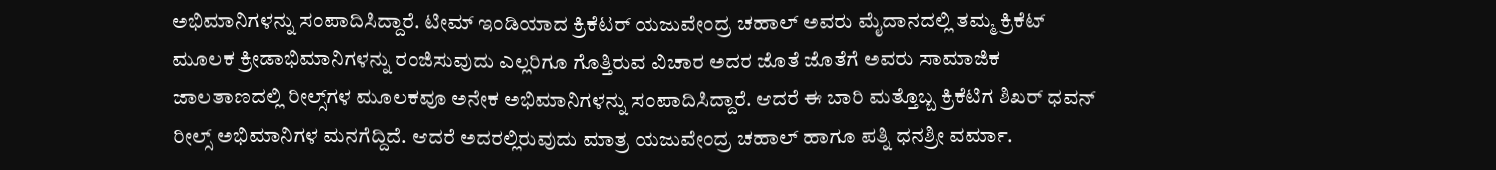ಅಭಿಮಾನಿಗಳನ್ನು ಸಂಪಾದಿಸಿದ್ದಾರೆ. ಟೀಮ್ ಇಂಡಿಯಾದ ಕ್ರಿಕೆಟರ್ ಯಜುವೇಂದ್ರ ಚಹಾಲ್ ಅವರು ಮೈದಾನದಲ್ಲಿ ತಮ್ಮ ಕ್ರಿಕೆಟ್‌ ಮೂಲಕ ಕ್ರೀಡಾಭಿಮಾನಿಗಳನ್ನು ರಂಜಿಸುವುದು ಎಲ್ಲರಿಗೂ ಗೊತ್ತಿರುವ ವಿಚಾರ ಅದರ ಜೊತೆ ಜೊತೆಗೆ ಅವರು ಸಾಮಾಜಿಕ ಜಾಲತಾಣದಲ್ಲಿ ರೀಲ್ಸ್‌ಗಳ ಮೂಲಕವೂ ಅನೇಕ ಅಭಿಮಾನಿಗಳನ್ನು ಸಂಪಾದಿಸಿದ್ದಾರೆ. ಆದರೆ ಈ ಬಾರಿ ಮತ್ತೊಬ್ಬ ಕ್ರಿಕೆಟಿಗ ಶಿಖರ್ ಧವನ್ ರೀಲ್ಸ್ ಅಭಿಮಾನಿಗಳ ಮನಗೆದ್ದಿದೆ. ಆದರೆ ಅದರಲ್ಲಿರುವುದು ಮಾತ್ರ ಯಜುವೇಂದ್ರ ಚಹಾಲ್ ಹಾಗೂ ಪತ್ನಿ ಧನಶ್ರೀ ವರ್ಮಾ.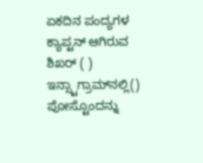ಏಕದಿನ ಪಂದ್ಯಗಳ ಕ್ಯಾಪ್ಟನ್ ಆಗಿರುವ ಶಿಖರ್ ( ) ಇನ್ಸ್ಟಾಗ್ರಾಮ್‌ನಲ್ಲಿ() ಪೋಸ್ಟೊಂದನ್ನು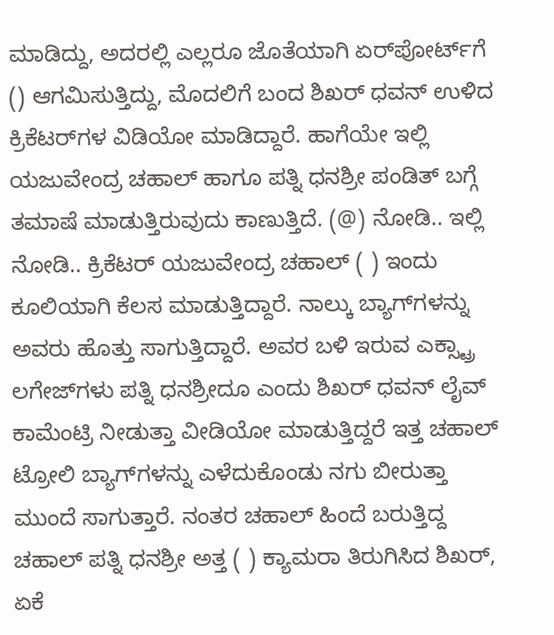ಮಾಡಿದ್ದು, ಅದರಲ್ಲಿ ಎಲ್ಲರೂ ಜೊತೆಯಾಗಿ ಏರ್‌ಪೋರ್ಟ್‌ಗೆ () ಆಗಮಿಸುತ್ತಿದ್ದು, ಮೊದಲಿಗೆ ಬಂದ ಶಿಖರ್ ಧವನ್ ಉಳಿದ ಕ್ರಿಕೆಟರ್‌ಗಳ ವಿಡಿಯೋ ಮಾಡಿದ್ದಾರೆ. ಹಾಗೆಯೇ ಇಲ್ಲಿ ಯಜುವೇಂದ್ರ ಚಹಾಲ್ ಹಾಗೂ ಪತ್ನಿ ಧನಶ್ರೀ ಪಂಡಿತ್ ಬಗ್ಗೆ ತಮಾಷೆ ಮಾಡುತ್ತಿರುವುದು ಕಾಣುತ್ತಿದೆ. (@) ನೋಡಿ.. ಇಲ್ಲಿ ನೋಡಿ.. ಕ್ರಿಕೆಟರ್ ಯಜುವೇಂದ್ರ ಚಹಾಲ್ ( ) ಇಂದು ಕೂಲಿಯಾಗಿ ಕೆಲಸ ಮಾಡುತ್ತಿದ್ದಾರೆ. ನಾಲ್ಕು ಬ್ಯಾಗ್‌ಗಳನ್ನು ಅವರು ಹೊತ್ತು ಸಾಗುತ್ತಿದ್ದಾರೆ. ಅವರ ಬಳಿ ಇರುವ ಎಕ್ಸ್ಟ್ರಾ ಲಗೇಜ್‌ಗಳು ಪತ್ನಿ ಧನಶ್ರೀದೂ ಎಂದು ಶಿಖರ್ ಧವನ್ ಲೈವ್ ಕಾಮೆಂಟ್ರಿ ನೀಡುತ್ತಾ ವೀಡಿಯೋ ಮಾಡುತ್ತಿದ್ದರೆ ಇತ್ತ ಚಹಾಲ್ ಟ್ರೋಲಿ ಬ್ಯಾಗ್‌ಗಳನ್ನು ಎಳೆದುಕೊಂಡು ನಗು ಬೀರುತ್ತಾ ಮುಂದೆ ಸಾಗುತ್ತಾರೆ. ನಂತರ ಚಹಾಲ್ ಹಿಂದೆ ಬರುತ್ತಿದ್ದ ಚಹಾಲ್ ಪತ್ನಿ ಧನಶ್ರೀ ಅತ್ತ ( ) ಕ್ಯಾಮರಾ ತಿರುಗಿಸಿದ ಶಿಖರ್, ಏಕೆ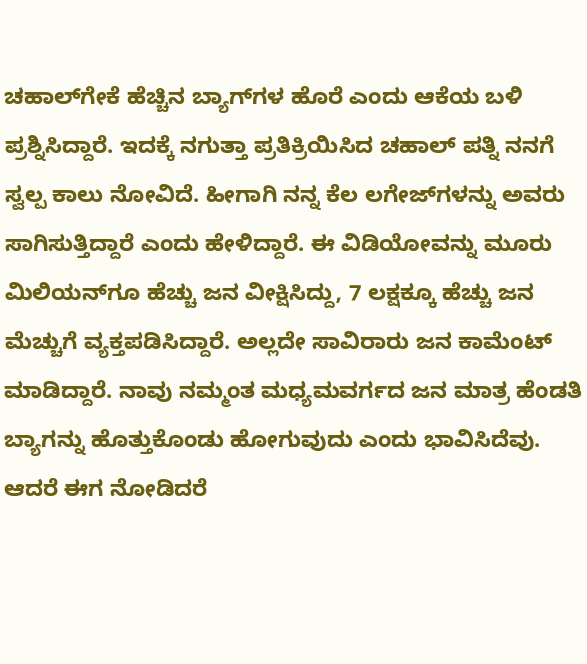ಚಹಾಲ್‌ಗೇಕೆ ಹೆಚ್ಚಿನ ಬ್ಯಾಗ್‌ಗಳ ಹೊರೆ ಎಂದು ಆಕೆಯ ಬಳಿ ಪ್ರಶ್ನಿಸಿದ್ದಾರೆ. ಇದಕ್ಕೆ ನಗುತ್ತಾ ಪ್ರತಿಕ್ರಿಯಿಸಿದ ಚಹಾಲ್ ಪತ್ನಿ ನನಗೆ ಸ್ವಲ್ಪ ಕಾಲು ನೋವಿದೆ. ಹೀಗಾಗಿ ನನ್ನ ಕೆಲ ಲಗೇಜ್‌ಗಳನ್ನು ಅವರು ಸಾಗಿಸುತ್ತಿದ್ದಾರೆ ಎಂದು ಹೇಳಿದ್ದಾರೆ. ಈ ವಿಡಿಯೋವನ್ನು ಮೂರು ಮಿಲಿಯನ್‌ಗೂ ಹೆಚ್ಚು ಜನ ವೀಕ್ಷಿಸಿದ್ದು, 7 ಲಕ್ಷಕ್ಕೂ ಹೆಚ್ಚು ಜನ ಮೆಚ್ಚುಗೆ ವ್ಯಕ್ತಪಡಿಸಿದ್ದಾರೆ. ಅಲ್ಲದೇ ಸಾವಿರಾರು ಜನ ಕಾಮೆಂಟ್ ಮಾಡಿದ್ದಾರೆ. ನಾವು ನಮ್ಮಂತ ಮಧ್ಯಮವರ್ಗದ ಜನ ಮಾತ್ರ ಹೆಂಡತಿ ಬ್ಯಾಗನ್ನು ಹೊತ್ತುಕೊಂಡು ಹೋಗುವುದು ಎಂದು ಭಾವಿಸಿದೆವು. ಆದರೆ ಈಗ ನೋಡಿದರೆ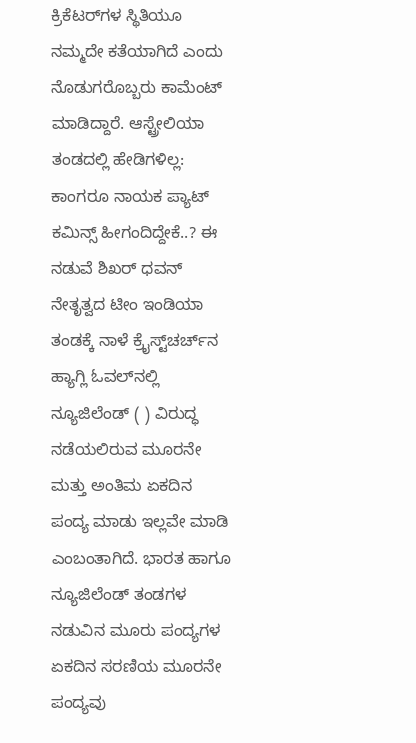ಕ್ರಿಕೆಟರ್‌ಗಳ ಸ್ಥಿತಿಯೂ ನಮ್ಮದೇ ಕತೆಯಾಗಿದೆ ಎಂದು ನೊಡುಗರೊಬ್ಬರು ಕಾಮೆಂಟ್ ಮಾಡಿದ್ದಾರೆ. ಆಸ್ಟ್ರೇಲಿಯಾ ತಂಡದಲ್ಲಿ ಹೇಡಿಗಳಿಲ್ಲ: ಕಾಂಗರೂ ನಾಯಕ ಪ್ಯಾಟ್ ಕಮಿನ್ಸ್‌ ಹೀಗಂದಿದ್ದೇಕೆ..? ಈ ನಡುವೆ ಶಿಖರ್ ಧವನ್ ನೇತೃತ್ವದ ಟೀಂ ಇಂಡಿಯಾ ತಂಡಕ್ಕೆ ನಾಳೆ ಕ್ರೈಸ್ಟ್‌ಚರ್ಚ್‌ನ ಹ್ಯಾಗ್ಲಿ ಓವಲ್‌ನಲ್ಲಿ ನ್ಯೂಜಿಲೆಂಡ್ ( ) ವಿರುದ್ಧ ನಡೆಯಲಿರುವ ಮೂರನೇ ಮತ್ತು ಅಂತಿಮ ಏಕದಿನ ಪಂದ್ಯ ಮಾಡು ಇಲ್ಲವೇ ಮಾಡಿ ಎಂಬಂತಾಗಿದೆ. ಭಾರತ ಹಾಗೂ ನ್ಯೂಜಿಲೆಂಡ್ ತಂಡಗಳ ನಡುವಿನ ಮೂರು ಪಂದ್ಯಗಳ ಏಕದಿನ ಸರಣಿಯ ಮೂರನೇ ಪಂದ್ಯವು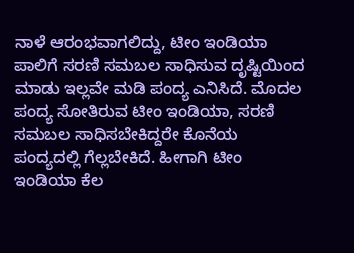ನಾಳೆ ಆರಂಭವಾಗಲಿದ್ದು, ಟೀಂ ಇಂಡಿಯಾ ಪಾಲಿಗೆ ಸರಣಿ ಸಮಬಲ ಸಾಧಿಸುವ ದೃಷ್ಟಿಯಿಂದ ಮಾಡು ಇಲ್ಲವೇ ಮಡಿ ಪಂದ್ಯ ಎನಿಸಿದೆ. ಮೊದಲ ಪಂದ್ಯ ಸೋತಿರುವ ಟೀಂ ಇಂಡಿಯಾ, ಸರಣಿ ಸಮಬಲ ಸಾಧಿಸಬೇಕಿದ್ದರೇ ಕೊನೆಯ ಪಂದ್ಯದಲ್ಲಿ ಗೆಲ್ಲಬೇಕಿದೆ. ಹೀಗಾಗಿ ಟೀಂ ಇಂಡಿಯಾ ಕೆಲ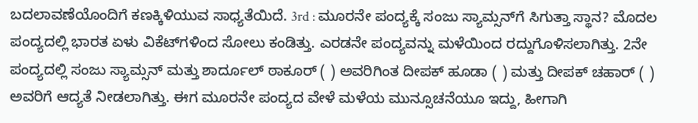ಬದಲಾವಣೆಯೊಂದಿಗೆ ಕಣಕ್ಕಿಳಿಯುವ ಸಾಧ್ಯತೆಯಿದೆ. 3rd : ಮೂರನೇ ಪಂದ್ಯಕ್ಕೆ ಸಂಜು ಸ್ಯಾಮ್ಸನ್‌ಗೆ ಸಿಗುತ್ತಾ ಸ್ಥಾನ? ಮೊದಲ ಪಂದ್ಯದಲ್ಲಿ ಭಾರತ ಏಳು ವಿಕೆಟ್‌ಗಳಿಂದ ಸೋಲು ಕಂಡಿತ್ತು. ಎರಡನೇ ಪಂದ್ಯವನ್ನು ಮಳೆಯಿಂದ ರದ್ದುಗೊಳಿಸಲಾಗಿತ್ತು. 2ನೇ ಪಂದ್ಯದಲ್ಲಿ ಸಂಜು ಸ್ಯಾಮ್ಸನ್ ಮತ್ತು ಶಾರ್ದೂಲ್ ಠಾಕೂರ್ ( ) ಅವರಿಗಿಂತ ದೀಪಕ್ ಹೂಡಾ ( ) ಮತ್ತು ದೀಪಕ್ ಚಹಾರ್ ( ) ಅವರಿಗೆ ಆದ್ಯತೆ ನೀಡಲಾಗಿತ್ತು. ಈಗ ಮೂರನೇ ಪಂದ್ಯದ ವೇಳೆ ಮಳೆಯ ಮುನ್ಸೂಚನೆಯೂ ಇದ್ದು, ಹೀಗಾಗಿ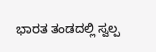ಭಾರತ ತಂಡದಲ್ಲಿ ಸ್ವಲ್ಪ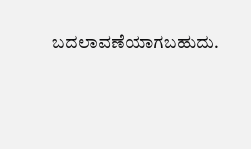ಬದಲಾವಣೆಯಾಗಬಹುದು.